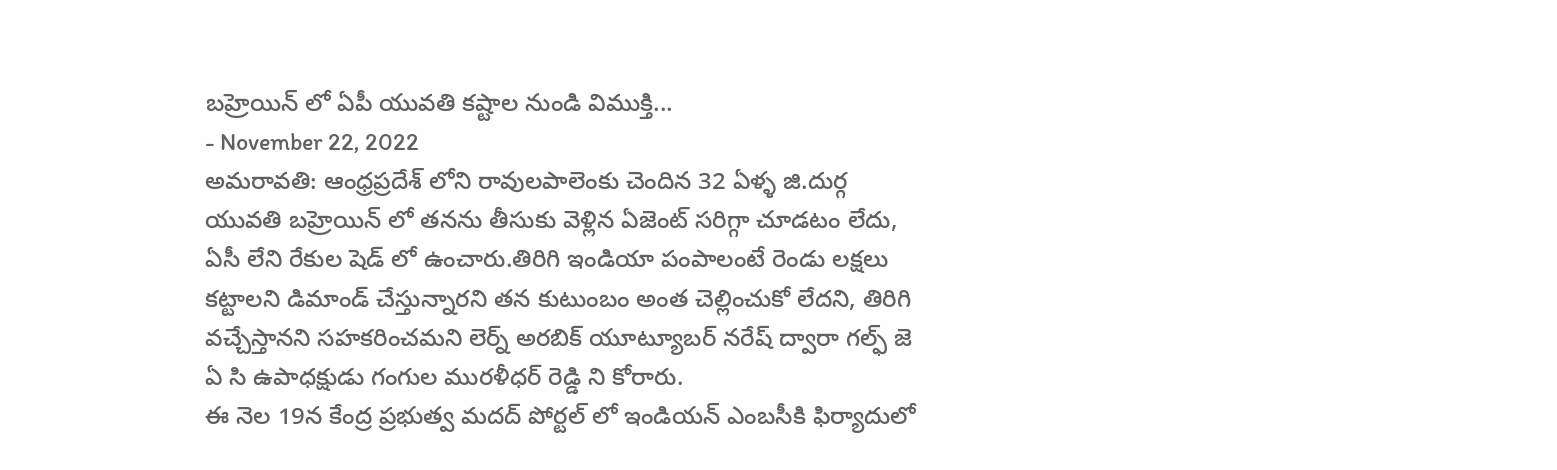బహ్రెయిన్ లో ఏపీ యువతి కష్టాల నుండి విముక్తి...
- November 22, 2022
అమరావతి: ఆంధ్రప్రదేశ్ లోని రావులపాలెంకు చెందిన 32 ఏళ్ళ జి.దుర్గ యువతి బహ్రెయిన్ లో తనను తీసుకు వెళ్లిన ఏజెంట్ సరిగ్గా చూడటం లేదు, ఏసీ లేని రేకుల షెడ్ లో ఉంచారు.తిరిగి ఇండియా పంపాలంటే రెండు లక్షలు కట్టాలని డిమాండ్ చేస్తున్నారని తన కుటుంబం అంత చెల్లించుకో లేదని, తిరిగి వచ్చేస్తానని సహకరించమని లెర్న్ అరబిక్ యూట్యూబర్ నరేష్ ద్వారా గల్ఫ్ జె ఏ సి ఉపాధక్షుడు గంగుల మురళీధర్ రెడ్డి ని కోరారు.
ఈ నెల 19న కేంద్ర ప్రభుత్వ మదద్ పోర్టల్ లో ఇండియన్ ఎంబసీకి ఫిర్యాదులో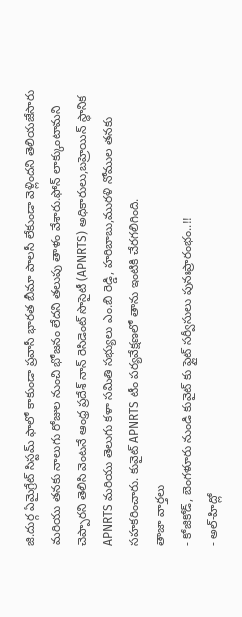జి.దుర్గ ఏమైగ్రేట్ సిస్టమ్ ఫాలో కాకుండా ప్రవాసీ భారత బీమా పాలసీ లేకుండా వెళ్లిందని తెలియజేసారు మరియు తనకు నాలుగు రోజుల నుంచి భోజనం లేదని తలుపు తాళం వేశారు.ఫోన్ లాక్కుంటామని చెప్పారని తెలిసి వెంటనే ఆంధ్ర ప్రదేశ్ నాన్ రెసిడెంట్ సొసైటీ (APNRTS) అధికారులు,బహ్రెయిన్ స్థానిక APNRTS మరియు తెలుగు కళా సమితి సభ్యులు ఎం.బి రెడ్డి, హరిబాబు,మురళి నోముల తనకు సహకరించారు. కువైట్ APNRTS టీం పర్యవేక్షణలో తాను ఇంటికి చేరగలిగింది.
తాజా వార్తలు
- కోజికోడ్, బెంగళూరు నుండి కువైట్ కు ఫ్లైట్ సర్వీసులు పునఃప్రారంభం..!!
- అల్-హిద్లో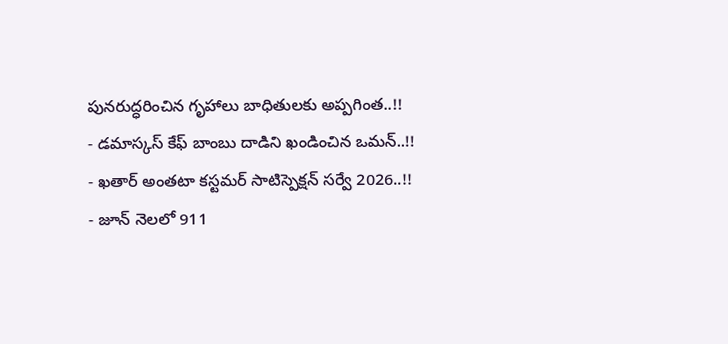పునరుద్ధరించిన గృహాలు బాధితులకు అప్పగింత..!!
- డమాస్కస్ కేఫ్ బాంబు దాడిని ఖండించిన ఒమన్..!!
- ఖతార్ అంతటా కస్టమర్ సాటిస్పెక్షన్ సర్వే 2026..!!
- జూన్ నెలలో 911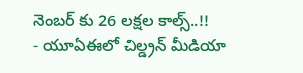నెంబర్ కు 26 లక్షల కాల్స్..!!
- యూఏఈలో చిల్డ్రన్ మీడియా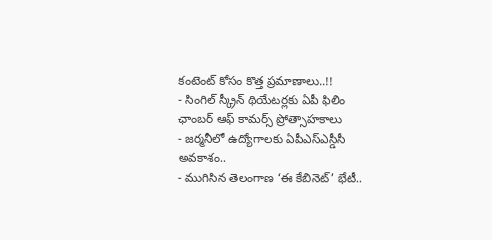కంటెంట్ కోసం కొత్త ప్రమాణాలు..!!
- సింగిల్ స్క్రీన్ థియేటర్లకు ఏపీ ఫిలిం ఛాంబర్ ఆఫ్ కామర్స్ ప్రోత్సాహకాలు
- జర్మనీలో ఉద్యోగాలకు ఏపీఎస్ఎస్డీసీ అవకాశం..
- ముగిసిన తెలంగాణ ‘ఈ కేబినెట్’ భేటీ..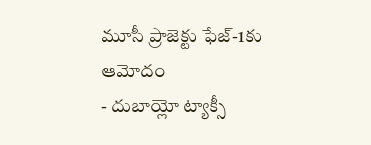మూసీ ప్రాజెక్టు ఫేజ్-1కు ఆమోదం
- దుబాయ్లో ట్యాక్సీ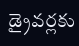డ్రైవర్లకు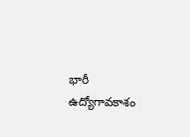భారీ ఉద్యోగావకాశం